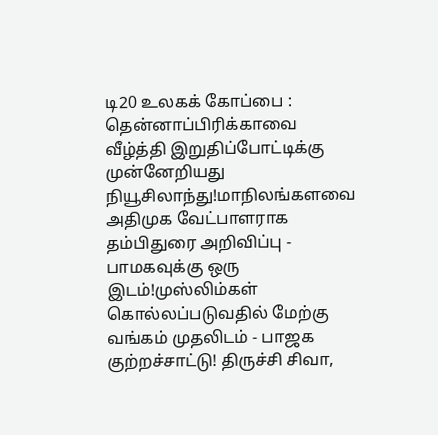டி20 உலகக் கோப்பை : தென்னாப்பிரிக்காவை வீழ்த்தி இறுதிப்போட்டிக்கு முன்னேறியது நியூசிலாந்து!மாநிலங்களவை அதிமுக வேட்பாளராக தம்பிதுரை அறிவிப்பு - பாமகவுக்கு ஒரு இடம்!முஸ்லிம்கள் கொல்லப்படுவதில் மேற்கு வங்கம் முதலிடம் - பாஜக குற்றச்சாட்டு! திருச்சி சிவா,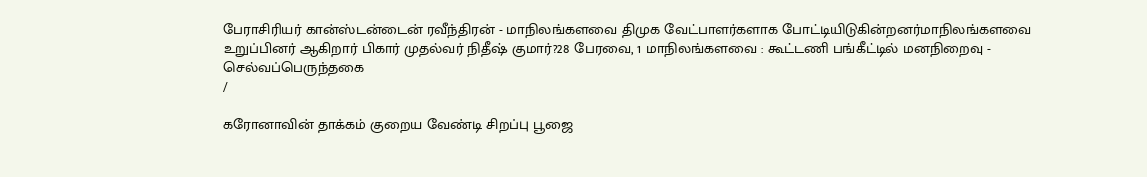பேராசிரியர் கான்ஸ்டன்டைன் ரவீந்திரன் - மாநிலங்களவை திமுக வேட்பாளர்களாக போட்டியிடுகின்றனர்மாநிலங்களவை உறுப்பினர் ஆகிறார் பிகார் முதல்வர் நிதீஷ் குமார்?28 பேரவை, 1 மாநிலங்களவை : கூட்டணி பங்கீட்டில் மனநிறைவு - செல்வப்பெருந்தகை
/

கரோனாவின் தாக்கம் குறைய வேண்டி சிறப்பு பூஜை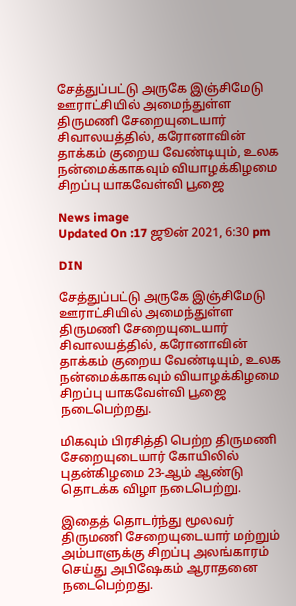சேத்துப்பட்டு அருகே இஞ்சிமேடு ஊராட்சியில் அமைந்துள்ள திருமணி சேறையுடையார் சிவாலயத்தில், கரோனாவின் தாக்கம் குறைய வேண்டியும், உலக நன்மைக்காகவும் வியாழக்கிழமை சிறப்பு யாகவேள்வி பூஜை

News image
Updated On :17 ஜூன் 2021, 6:30 pm

DIN

சேத்துப்பட்டு அருகே இஞ்சிமேடு ஊராட்சியில் அமைந்துள்ள திருமணி சேறையுடையார் சிவாலயத்தில், கரோனாவின் தாக்கம் குறைய வேண்டியும், உலக நன்மைக்காகவும் வியாழக்கிழமை சிறப்பு யாகவேள்வி பூஜை நடைபெற்றது.

மிகவும் பிரசித்தி பெற்ற திருமணி சேறையுடையார் கோயிலில் புதன்கிழமை 23-ஆம் ஆண்டு தொடக்க விழா நடைபெற்று.

இதைத் தொடர்ந்து மூலவர் திருமணி சேறையுடையார் மற்றும் அம்பாளுக்கு சிறப்பு அலங்காரம் செய்து அபிஷேகம் ஆராதனை நடைபெற்றது.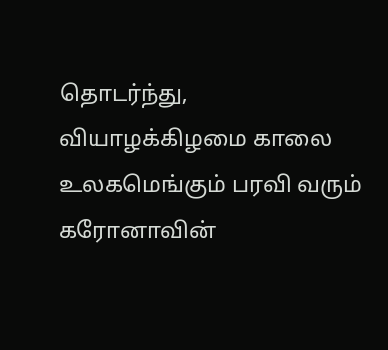தொடர்ந்து, வியாழக்கிழமை காலை உலகமெங்கும் பரவி வரும் கரோனாவின்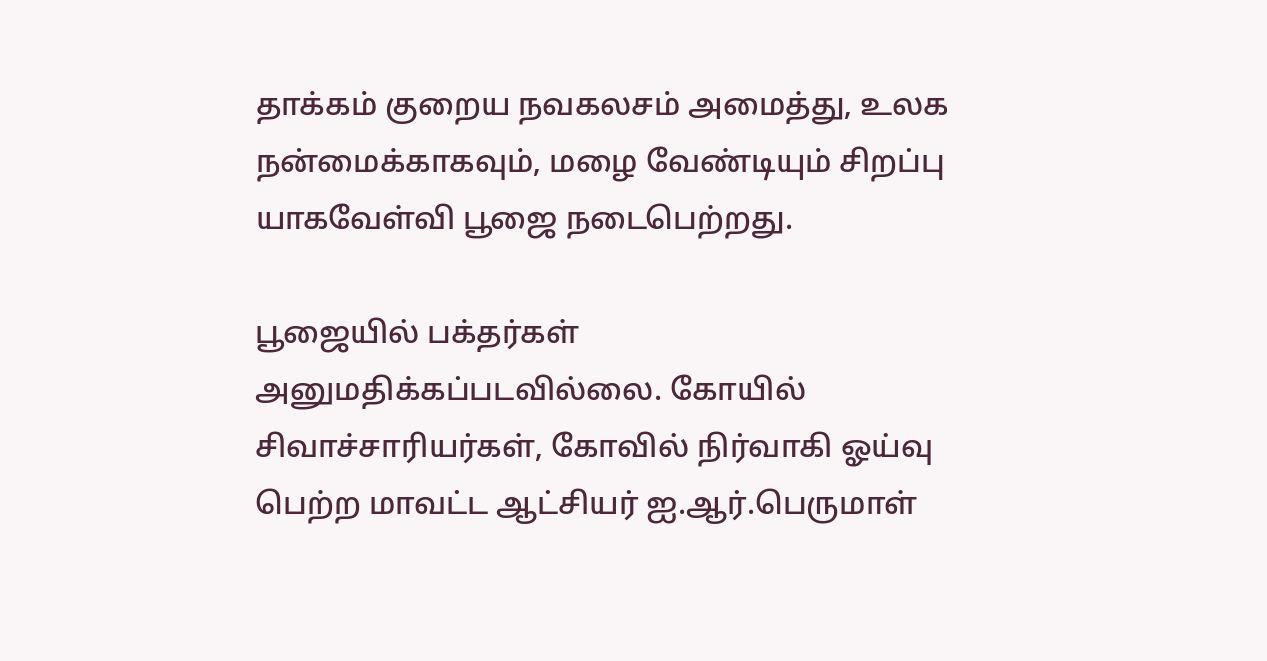தாக்கம் குறைய நவகலசம் அமைத்து, உலக நன்மைக்காகவும், மழை வேண்டியும் சிறப்பு யாகவேள்வி பூஜை நடைபெற்றது.

பூஜையில் பக்தர்கள் அனுமதிக்கப்படவில்லை. கோயில் சிவாச்சாரியர்கள், கோவில் நிர்வாகி ஓய்வு பெற்ற மாவட்ட ஆட்சியர் ஐ.ஆர்.பெருமாள்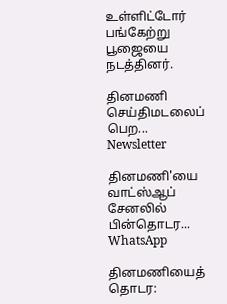உள்ளிட்டோர் பங்கேற்று பூஜையை நடத்தினர்.

தினமணி செய்திமடலைப் பெற... Newsletter

தினமணி'யை வாட்ஸ்ஆப் சேனலில் பின்தொடர... WhatsApp

தினமணியைத் தொடர: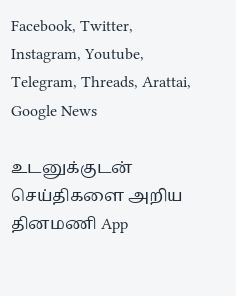Facebook, Twitter, Instagram, Youtube, Telegram, Threads, Arattai, Google News

உடனுக்குடன் செய்திகளை அறிய தினமணி App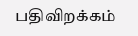பதிவிறக்கம்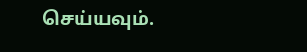செய்யவும்.